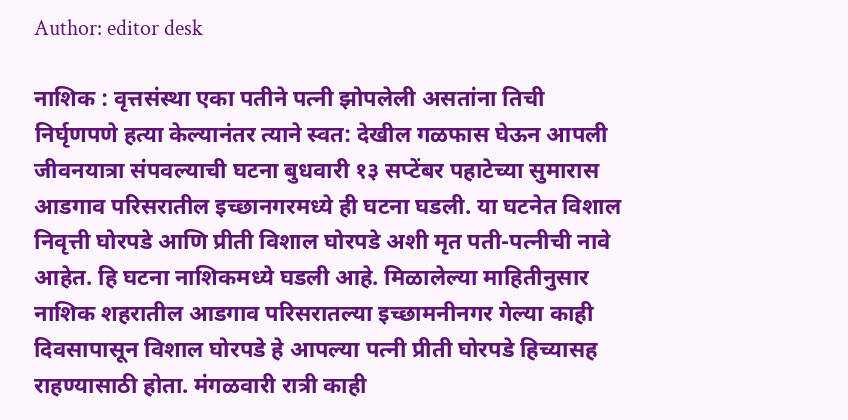Author: editor desk

नाशिक : वृत्तसंस्था एका पतीने पत्नी झोपलेली असतांना तिची निर्घृणपणे हत्या केल्यानंतर त्याने स्वत: देखील गळफास घेऊन आपली जीवनयात्रा संपवल्याची घटना बुधवारी १३ सप्टेंबर पहाटेच्या सुमारास आडगाव परिसरातील इच्छानगरमध्ये ही घटना घडली. या घटनेत विशाल निवृत्ती घोरपडे आणि प्रीती विशाल घोरपडे अशी मृत पती-पत्नीची नावे आहेत. हि घटना नाशिकमध्ये घडली आहे. मिळालेल्या माहितीनुसार नाशिक शहरातील आडगाव परिसरातल्या इच्छामनीनगर गेल्या काही दिवसापासून विशाल घोरपडे हे आपल्या पत्नी प्रीती घोरपडे हिच्यासह राहण्यासाठी होता. मंगळवारी रात्री काही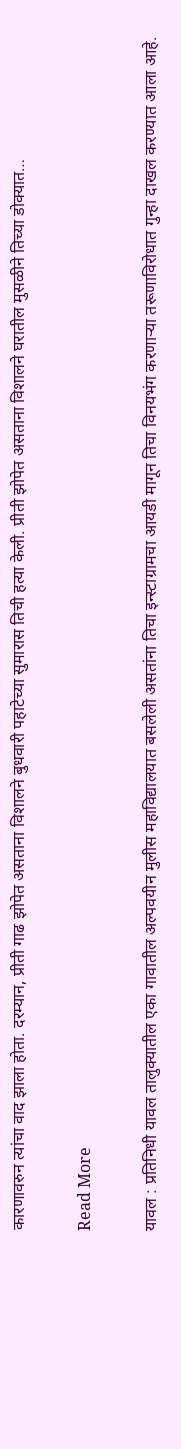कारणावरुन त्यांचा वाद झाला होता. दरम्यान, प्रीती गाढ झोपेत असताना विशालने बुधवारी पहाटेच्या सुमारास तिची हत्या केली. प्रीती झोपेत असताना विशालने घरातील मुसळीने तिच्या डोक्यात…

Read More

यावल : प्रतिनिधी यावल तालुक्यातील एका गावातील अल्पवयीन मुलीस महाविद्यालयात बसलेली असतांना तिचा इन्स्टाग्रामचा आयडी मागून तिचा विनयभंग करणार्‍या तरूणाविरोधात गुन्हा दाखल करण्यात आला आहे.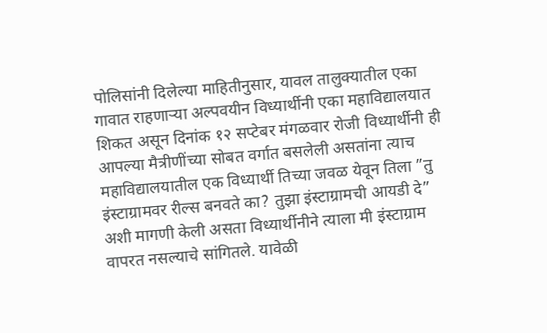पोलिसांनी दिलेल्या माहितीनुसार, यावल तालुक्यातील एका गावात राहणार्‍या अल्पवयीन विध्यार्थीनी एका महाविद्यालयात शिकत असून दिनांक १२ सप्टेबर मंगळवार रोजी विध्यार्थीनी ही आपल्या मैत्रीणींच्या सोबत वर्गात बसलेली असतांना त्याच महाविद्यालयातील एक विध्यार्थी तिच्या जवळ येवून तिला ”तु इंस्टाग्रामवर रील्स बनवते का? तुझा इंस्टाग्रामची आयडी दे” अशी मागणी केली असता विध्यार्थीनीने त्याला मी इंस्टाग्राम वापरत नसल्याचे सांगितले. यावेळी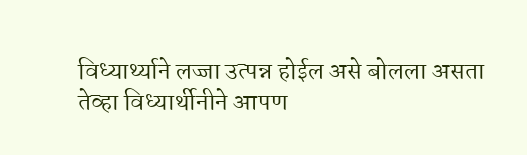विध्यार्थ्याने लज्जा उत्पन्न होईल असे बोलला असता तेव्हा विध्यार्थीनीने आपण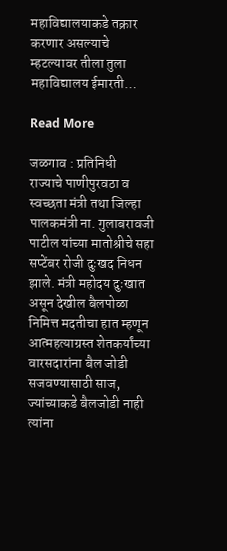महाविद्यालयाकडे तक्रार करणार असल्याचे म्हटल्यावर तीला तुला महाविद्यालय ईमारती…

Read More

जळगाव : प्रतिनिधी  राज्याचे पाणीपुरवठा व स्वच्छता मंत्री तथा जिल्हा पालकमंत्री ना. गुलाबरावजी पाटील यांच्या मातोश्रीचे सहा सप्टेंबर रोजी दुःखद निधन झाले. मंत्री महोदय दुःखात असून देखील बैलपोळा निमित्त मदतीचा हात म्हणून आत्महत्याग्रस्त शेतकर्यांच्या वारसदारांना बैल जोडी सजवण्यासाठी साज, ज्यांच्याकडे बैलजोडी नाही त्यांना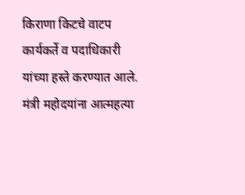किराणा किटचे वाटप कार्यकर्ते व पदाधिकारी यांच्या हस्ते करण्यात आले. मंत्री महोदयांना आत्महत्या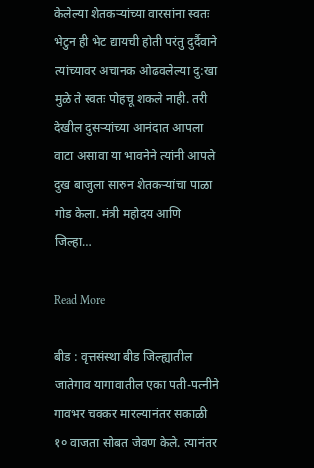केलेल्या शेतकऱ्यांच्या वारसांना स्वतः भेटुन ही भेट द्यायची होती परंतु दुर्दैवाने त्यांच्यावर अचानक ओढवलेल्या दु:खा मुळे ते स्वतः पोहचू शकले नाही. तरी देखील दुसऱ्यांच्या आनंदात आपला वाटा असावा या भावनेने त्यांनी आपले दुख बाजुला सारुन शेतकऱ्यांचा पाळा गोड केला. मंत्री महोदय आणि जिल्हा…

Read More

बीड : वृत्तसंस्था बीड जिल्ह्यातील जातेगाव यागावातील एका पती-पत्नीने गावभर चक्कर मारल्यानंतर सकाळी १० वाजता सोबत जेवण केले. त्यानंतर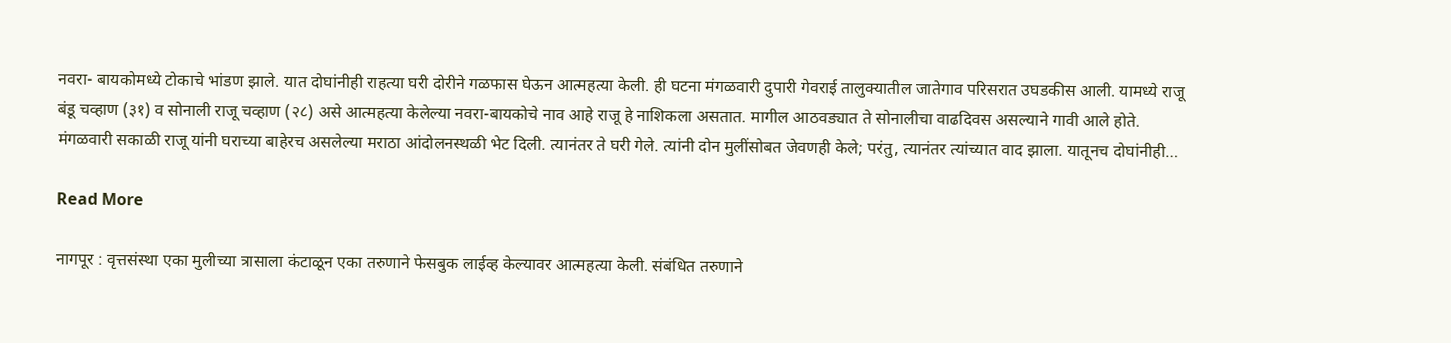नवरा- बायकोमध्ये टोकाचे भांडण झाले. यात दोघांनीही राहत्या घरी दोरीने गळफास घेऊन आत्महत्या केली. ही घटना मंगळवारी दुपारी गेवराई तालुक्यातील जातेगाव परिसरात उघडकीस आली. यामध्ये राजू बंडू चव्हाण (३१) व सोनाली राजू चव्हाण (२८) असे आत्महत्या केलेल्या नवरा-बायकोचे नाव आहे राजू हे नाशिकला असतात. मागील आठवड्यात ते सोनालीचा वाढदिवस असल्याने गावी आले होते. मंगळवारी सकाळी राजू यांनी घराच्या बाहेरच असलेल्या मराठा आंदोलनस्थळी भेट दिली. त्यानंतर ते घरी गेले. त्यांनी दोन मुलींसोबत जेवणही केले; परंतु, त्यानंतर त्यांच्यात वाद झाला. यातूनच दोघांनीही…

Read More

नागपूर : वृत्तसंस्था एका मुलीच्या त्रासाला कंटाळून एका तरुणाने फेसबुक लाईव्ह केल्यावर आत्महत्या केली. संबंधित तरुणाने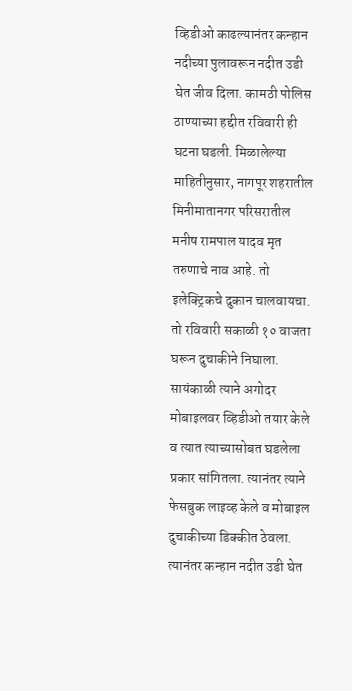व्हिडीओ काढल्यानंतर कन्हान नदीच्या पुलावरून नदीत उडी घेत जीव दिला. कामठी पोलिस ठाण्याच्या हद्दीत रविवारी ही घटना घडली. मिळालेल्या माहितीनुसार, नागपूर शहरातील मिनीमातानगर परिसरातील मनीष रामपाल यादव मृत तरुणाचे नाव आहे. तो इलेक्ट्रिकचे दुकान चालवायचा. तो रविवारी सकाळी १० वाजता घरून दुचाकीने निघाला. सायंकाळी त्याने अगोदर मोबाइलवर व्हिडीओ तयार केले व त्यात त्याच्यासोबत घडलेला प्रकार सांगितला. त्यानंतर त्याने फेसबुक लाइव्ह केले व मोबाइल दुचाकीच्या डिक्कीत ठेवला. त्यानंतर कन्हान नदीत उडी घेत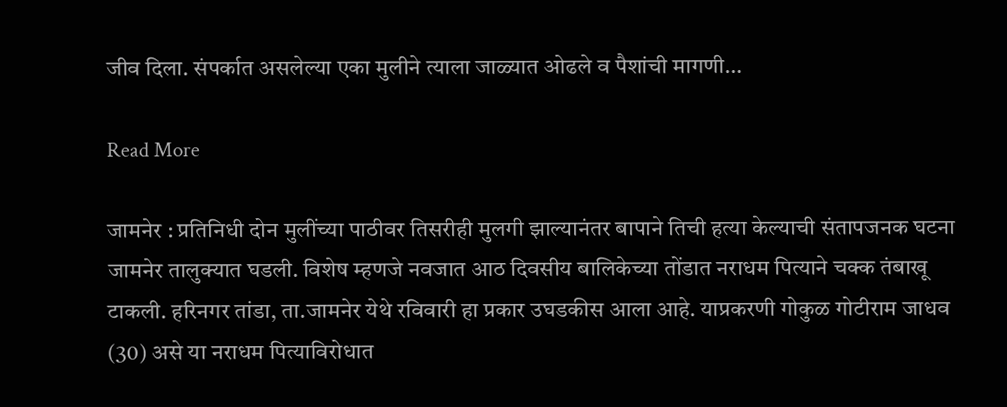जीव दिला. संपर्कात असलेल्या एका मुलीने त्याला जाळ्यात ओढले व पैशांची मागणी…

Read More

जामनेर : प्रतिनिधी दोन मुलींच्या पाठीवर तिसरीही मुलगी झाल्यानंतर बापाने तिची हत्या केल्याची संतापजनक घटना जामनेर तालुक्यात घडली. विशेष म्हणजे नवजात आठ दिवसीय बालिकेच्या तोंडात नराधम पित्याने चक्क तंबाखू टाकली. हरिनगर तांडा, ता.जामनेर येथे रविवारी हा प्रकार उघडकीस आला आहे. याप्रकरणी गोकुळ गोटीराम जाधव (30) असे या नराधम पित्याविरोधात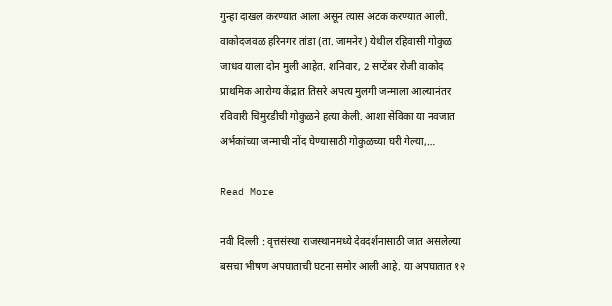गुन्हा दाखल करण्यात आला असून त्यास अटक करण्यात आली. वाकोदजवळ हरिनगर तांडा (ता. जामनेर) येथील रहिवासी गोकुळ जाधव याला दोन मुली आहेत. शनिवार, 2 सप्टेंबर रोजी वाकोद प्राथमिक आरोग्य केंद्रात तिसरे अपत्य मुलगी जन्माला आल्यानंतर रविवारी चिमुरडीची गोकुळने हत्या केली. आशा सेविका या नवजात अर्भकांच्या जन्माची नोंद घेण्यासाठी गोकुळच्या घरी गेल्या,…

Read More

नवी दिल्ली : वृत्तसंस्था राजस्थानमध्ये देवदर्शनासाठी जात असलेल्या बसचा भीषण अपघाताची घटना समोर आली आहे. या अपघातात १२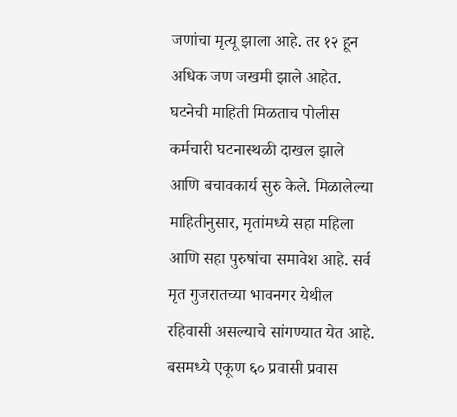जणांचा मृत्यू झाला आहे. तर १२ हून अधिक जण जखमी झाले आहेत. घटनेची माहिती मिळताच पोलीस कर्मचारी घटनास्थळी दाखल झाले आणि बचावकार्य सुरु केले. मिळालेल्या माहितीनुसार, मृतांमध्ये सहा महिला आणि सहा पुरुषांचा समावेश आहे. सर्व मृत गुजरातच्या भावनगर येथील रहिवासी असल्याचे सांगण्यात येत आहे. बसमध्ये एकूण ६० प्रवासी प्रवास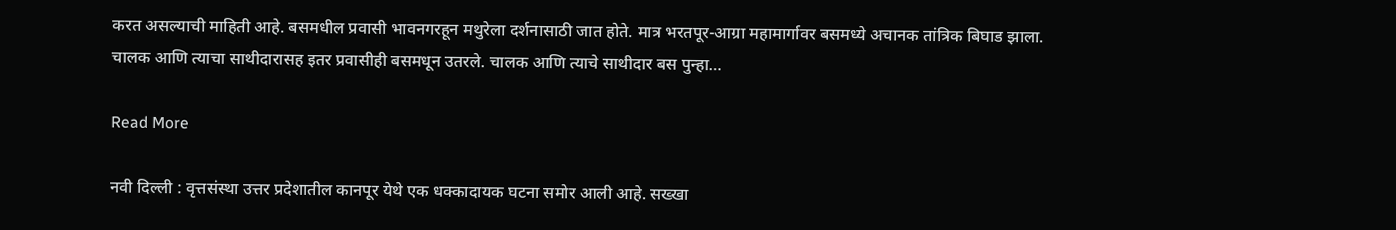करत असल्याची माहिती आहे. बसमधील प्रवासी भावनगरहून मथुरेला दर्शनासाठी जात होते. मात्र भरतपूर-आग्रा महामार्गावर बसमध्ये अचानक तांत्रिक बिघाड झाला. चालक आणि त्याचा साथीदारासह इतर प्रवासीही बसमधून उतरले. चालक आणि त्याचे साथीदार बस पुन्हा…

Read More

नवी दिल्ली : वृत्तसंस्था उत्तर प्रदेशातील कानपूर येथे एक धक्कादायक घटना समोर आली आहे. सख्खा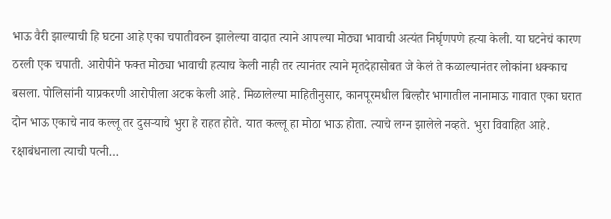भाऊ वैरी झाल्याची हि घटना आहे एका चपातीवरुन झालेल्या वादात त्याने आपल्या मोठ्या भावाची अत्यंत निर्घृणपणे हत्या केली. या घटनेचं कारण ठरली एक चपाती. आरोपीने फक्त मोठ्या भावाची हत्याच केली नाही तर त्यानंतर त्याने मृतदेहासोबत जे केलं ते कळाल्यानंतर लोकांना धक्काच बसला. पोलिसांनी याप्रकरणी आरोपीला अटक केली आहे. मिळालेल्या माहितीनुसार, कानपूरमधील बिल्हौर भागातील नानामाऊ गावात एका घरात दोन भाऊ एकाचे नाव कल्लू तर दुसऱ्याचे भुरा हे राहत होते. यात कल्लू हा मोठा भाऊ होता. त्याचे लग्न झालेले नव्हते. भुरा विवाहित आहे. रक्षाबंधनाला त्याची पत्नी…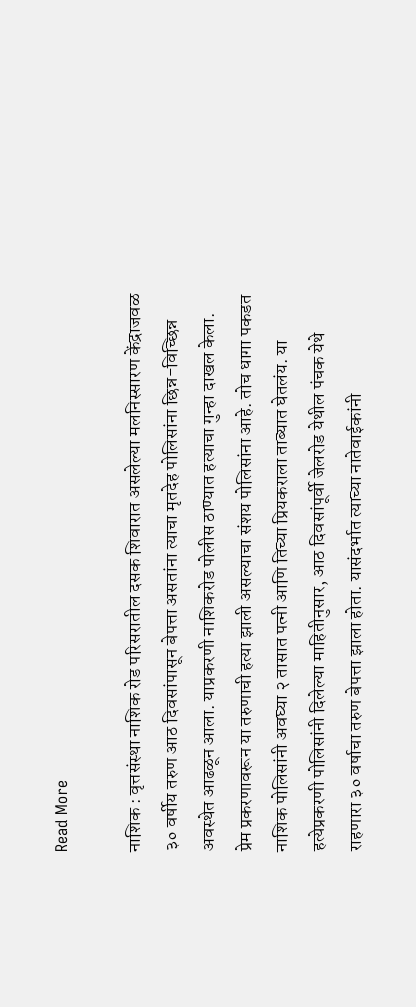Read More

नाशिक : वृत्तसंस्था नाशिक रोड परिसरातील दसक शिवारात असलेल्या मलनिस्सारण केंद्राजवळ ३० वर्षीय तरुण आठ दिवसांपासून बेपत्ता असतांना त्याचा मृतदेह पोलिसांना छिन्न-विच्छिन्न अवस्थेत आढळून आला. याप्रकरणी नाशिकरोड पोलीस ठाण्यात हत्याचा गुन्हा दाखल केला. प्रेम प्रकरणावरून या तरुणाची हत्या झाली असल्याचा संशय पोलिसांना आहे. तोच धागा पकडत नाशिक पोलिसांनी अवघ्या २ तासात पत्नी आणि तिच्या प्रियकराला ताब्यात घेतलंय. या हत्येप्रकरणी पोलिसांनी दिलेल्या माहितीनुसार, आठ दिवसांपूर्वी जेलरोड येथील पंचक येथे राहणारा ३० वर्षाचा तरुण बेपत्ता झाला होता. यासंदर्भात त्याच्या नातेवाईकांनी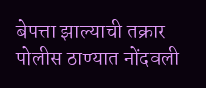बेपत्ता झाल्याची तक्रार पोलीस ठाण्यात नोंदवली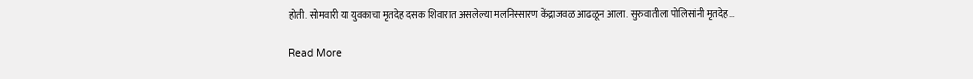होती. सोमवारी या युवकाचा मृतदेह दसक शिवारात असलेल्या मलनिस्सारण केंद्राजवळ आढळून आला. सुरुवातीला पोलिसांनी मृतदेह…

Read More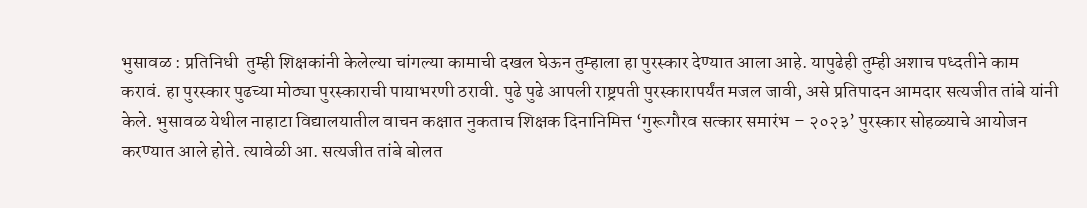भुसावळ : प्रतिनिधी  तुम्ही शिक्षकांनी केलेल्या चांगल्या कामाची दखल घेऊन तुम्हाला हा पुरस्कार देण्यात आला आहे. यापुढेही तुम्ही अशाच पध्दतीने काम करावं. हा पुरस्कार पुढच्या मोठ्या पुरस्काराची पायाभरणी ठरावी. पुढे पुढे आपली राष्ट्रपती पुरस्कारापर्यंत मजल जावी, असे प्रतिपादन आमदार सत्यजीत तांबे यांनी केले. भुसावळ येथील नाहाटा विद्यालयातील वाचन कक्षात नुकताच शिक्षक दिनानिमित्त ‘गुरूगौरव सत्कार समारंभ – २०२३’ पुरस्कार सोहळ्याचे आयोजन करण्यात आले होते. त्यावेळी आ. सत्यजीत तांबे बोलत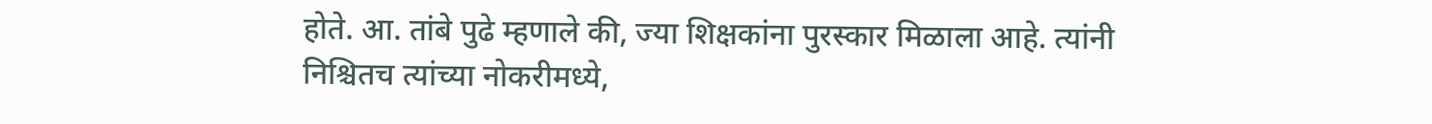होते. आ. तांबे पुढे म्हणाले की, ज्या शिक्षकांना पुरस्कार मिळाला आहे. त्यांनी निश्चितच त्यांच्या नोकरीमध्ये,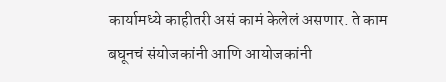कार्यामध्ये काहीतरी असं कामं केलेलं असणार. ते काम बघूनचं संयोजकांनी आणि आयोजकांनी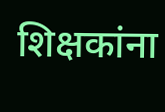शिक्षकांना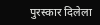पुरस्कार दिलेला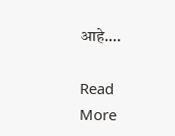आहे.…

Read More